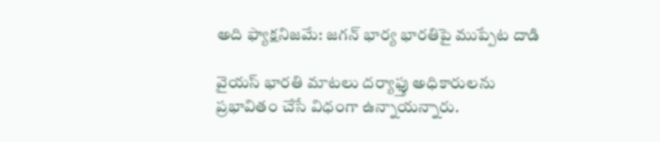అది ఫ్యాక్షనిజమే: జగన్ భార్య భారతిపై ముప్పేట దాడి

వైయస్ భారతి మాటలు దర్యాఫ్తు అధికారులను ప్రభావితం చేసే విధంగా ఉన్నాయన్నారు.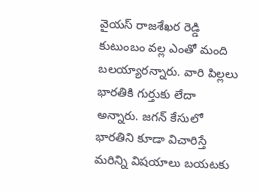వైయస్ రాజశేఖర రెడ్డి కుటుంబం వల్ల ఎంతో మంది బలయ్యారన్నారు. వారి పిల్లలు భారతికి గుర్తుకు లేదా అన్నారు. జగన్ కేసులో భారతిని కూడా విచారిస్తే మరిన్ని విషయాలు బయటకు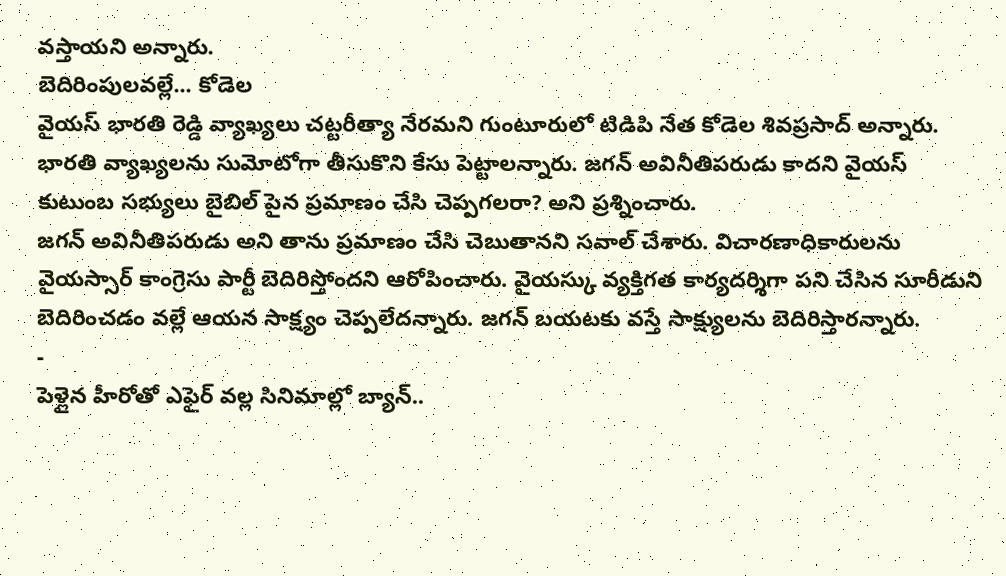వస్తాయని అన్నారు.
బెదిరింపులవల్లే... కోడెల
వైయస్ భారతి రెడ్డి వ్యాఖ్యలు చట్టరీత్యా నేరమని గుంటూరులో టిడిపి నేత కోడెల శివప్రసాద్ అన్నారు. భారతి వ్యాఖ్యలను సుమోటోగా తీసుకొని కేసు పెట్టాలన్నారు. జగన్ అవినీతిపరుడు కాదని వైయస్ కుటుంబ సభ్యులు బైబిల్ పైన ప్రమాణం చేసి చెప్పగలరా? అని ప్రశ్నించారు.
జగన్ అవినీతిపరుడు అని తాను ప్రమాణం చేసి చెబుతానని సవాల్ చేశారు. విచారణాధికారులను వైయస్సార్ కాంగ్రెసు పార్టీ బెదిరిస్తోందని ఆరోపించారు. వైయస్కు వ్యక్తిగత కార్యదర్శిగా పని చేసిన సూరీడుని బెదిరించడం వల్లే ఆయన సాక్ష్యం చెప్పలేదన్నారు. జగన్ బయటకు వస్తే సాక్ష్యులను బెదిరిస్తారన్నారు.
-
పెళ్లైన హీరోతో ఎఫైర్ వల్ల సినిమాల్లో బ్యాన్..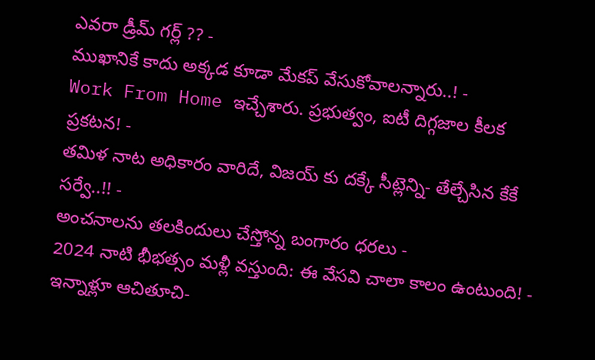ఎవరా డ్రీమ్ గర్ల్ ?? -
ముఖానికే కాదు అక్కడ కూడా మేకప్ వేసుకోవాలన్నారు..! -
Work From Home ఇచ్చేశారు. ప్రభుత్వం, ఐటీ దిగ్గజాల కీలక ప్రకటన! -
తమిళ నాట అధికారం వారిదే, విజయ్ కు దక్కే సీట్లెన్ని- తేల్చేసిన కేకే సర్వే..!! -
అంచనాలను తలకిందులు చేస్తోన్న బంగారం ధరలు -
2024 నాటి భీభత్సం మళ్లీ వస్తుంది: ఈ వేసవి చాలా కాలం ఉంటుంది! -
ఇన్నాళ్లూ ఆచితూచి-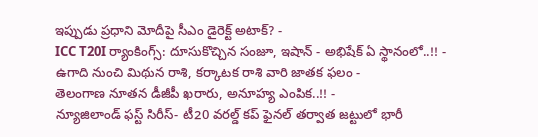ఇప్పుడు ప్రధాని మోదీపై సీఎం డైరెక్ట్ అటాక్? -
ICC T20I ర్యాంకింగ్స్: దూసుకొచ్చిన సంజూ, ఇషాన్ - అభిషేక్ ఏ స్థానంలో..!! -
ఉగాది నుంచి మిథున రాశి, కర్కాటక రాశి వారి జాతక ఫలం -
తెలంగాణ నూతన డీజీపీ ఖరారు, అనూహ్య ఎంపిక..!! -
న్యూజిలాండ్ ఫస్ట్ సిరీస్- టీ20 వరల్డ్ కప్ ఫైనల్ తర్వాత జట్టులో భారీ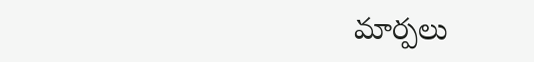మార్పలు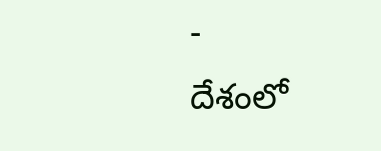-
దేశంలో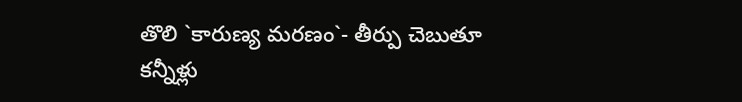తొలి `కారుణ్య మరణం`- తీర్పు చెబుతూ కన్నీళ్లు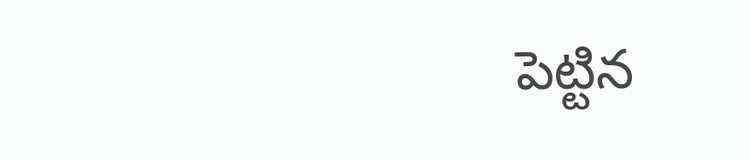పెట్టిన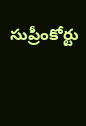సుప్రీంకోర్టు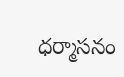ధర్మాసనం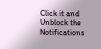Click it and Unblock the Notifications